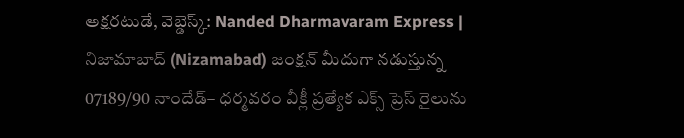అక్షరటుడే, వెబ్డెస్క్: Nanded Dharmavaram Express | నిజామాబాద్ (Nizamabad) జంక్షన్ మీదుగా నడుస్తున్న 07189/90 నాందేడ్– ధర్మవరం వీక్లీ ప్రత్యేక ఎక్స్ ప్రెస్ రైలును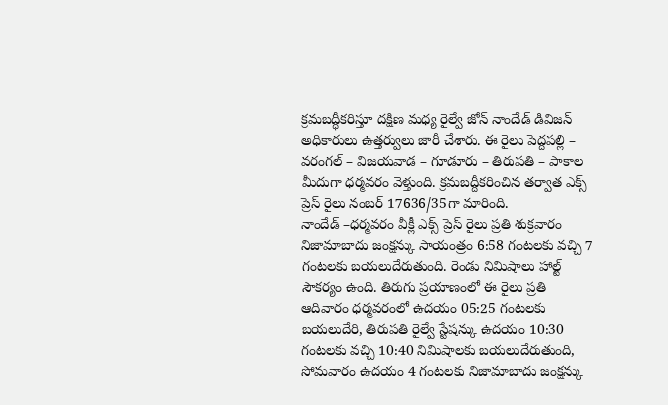క్రమబద్ధీకరిస్తూ దక్షిణ మధ్య రైల్వే జోన్ నాందేడ్ డివిజన్ అధికారులు ఉత్తర్వులు జారీ చేశారు. ఈ రైలు పెద్దపల్లి – వరంగల్ – విజయవాడ – గూడూరు – తిరుపతి – పాకాల మీదుగా ధర్మవరం వెళ్తుంది. క్రమబద్దీకరించిన తర్వాత ఎక్స్ ప్రెస్ రైలు నంబర్ 17636/35గా మారింది.
నాందేడ్ –ధర్మవరం వీక్లీ ఎక్స్ ప్రెస్ రైలు ప్రతి శుక్రవారం నిజామాబాదు జంక్షన్కు సాయంత్రం 6:58 గంటలకు వచ్చి 7 గంటలకు బయలుదేరుతుంది. రెండు నిమిషాలు హాల్ట్ సౌకర్యం ఉంది. తిరుగు ప్రయాణంలో ఈ రైలు ప్రతి ఆదివారం ధర్మవరంలో ఉదయం 05:25 గంటలకు బయలుదేరి, తిరుపతి రైల్వే స్టేషన్కు ఉదయం 10:30 గంటలకు వచ్చి 10:40 నిమిషాలకు బయలుదేరుతుంది, సోమవారం ఉదయం 4 గంటలకు నిజామాబాదు జంక్షన్కు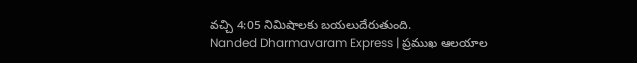వచ్చి 4:05 నిమిషాలకు బయలుదేరుతుంది.
Nanded Dharmavaram Express | ప్రముఖ ఆలయాల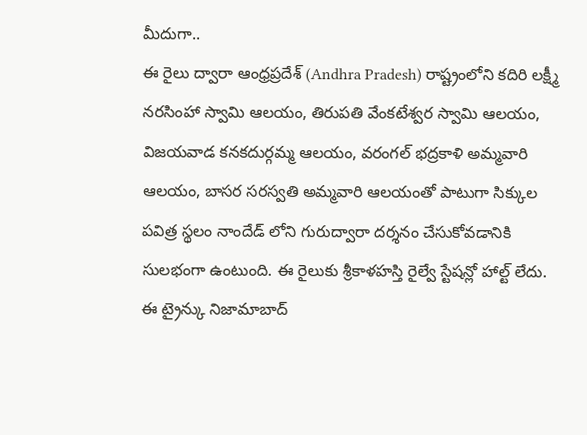మీదుగా..
ఈ రైలు ద్వారా ఆంధ్రప్రదేశ్ (Andhra Pradesh) రాష్ట్రంలోని కదిరి లక్ష్మీ నరసింహా స్వామి ఆలయం, తిరుపతి వేంకటేశ్వర స్వామి ఆలయం, విజయవాడ కనకదుర్గమ్మ ఆలయం, వరంగల్ భద్రకాళి అమ్మవారి ఆలయం, బాసర సరస్వతి అమ్మవారి ఆలయంతో పాటుగా సిక్కుల పవిత్ర స్థలం నాందేడ్ లోని గురుద్వారా దర్శనం చేసుకోవడానికి సులభంగా ఉంటుంది. ఈ రైలుకు శ్రీకాళహస్తి రైల్వే స్టేషన్లో హాల్ట్ లేదు. ఈ ట్రైన్కు నిజామాబాద్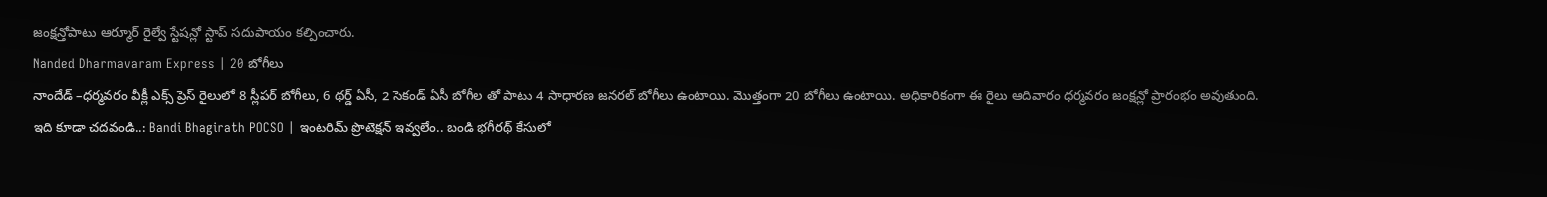జంక్షన్తోపాటు ఆర్మూర్ రైల్వే స్టేషన్లో స్టాప్ సదుపాయం కల్పించారు.
Nanded Dharmavaram Express | 20 బోగీలు
నాందేడ్ –ధర్మవరం వీక్లీ ఎక్స్ ప్రెస్ రైలులో 8 స్లీపర్ బోగీలు, 6 థర్డ్ ఏసీ, 2 సెకండ్ ఏసీ బోగీల తో పాటు 4 సాధారణ జనరల్ బోగీలు ఉంటాయి. మొత్తంగా 20 బోగీలు ఉంటాయి. అధికారికంగా ఈ రైలు ఆదివారం ధర్మవరం జంక్షన్లో ప్రారంభం అవుతుంది.
ఇది కూడా చదవండి..: Bandi Bhagirath POCSO | ఇంటరిమ్ ప్రొటెక్షన్ ఇవ్వలేం.. బండి భగీరథ్ కేసులో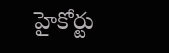హైకోర్టు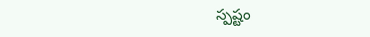స్పష్టం